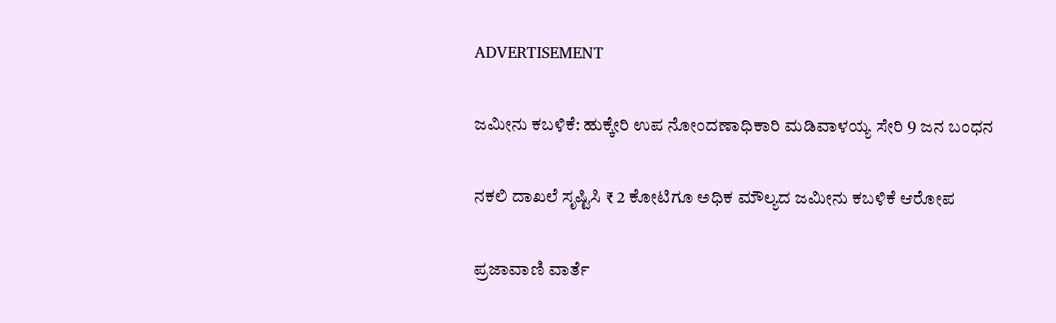ADVERTISEMENT

ಜಮೀನು ಕಬಳಿಕೆ: ಹುಕ್ಕೇರಿ ಉ‍‍‍‍‍ಪ ನೋಂದಣಾಧಿಕಾರಿ ಮಡಿವಾಳಯ್ಯ ಸೇರಿ 9 ಜನ ಬಂಧನ

ನಕಲಿ ದಾಖಲೆ ಸೃಷ್ಟಿಸಿ ₹ 2 ಕೋಟಿಗೂ ಅಧಿಕ ಮೌಲ್ಯದ ಜಮೀನು ಕಬಳಿಕೆ ಆರೋಪ

ಪ್ರಜಾವಾಣಿ ವಾರ್ತೆ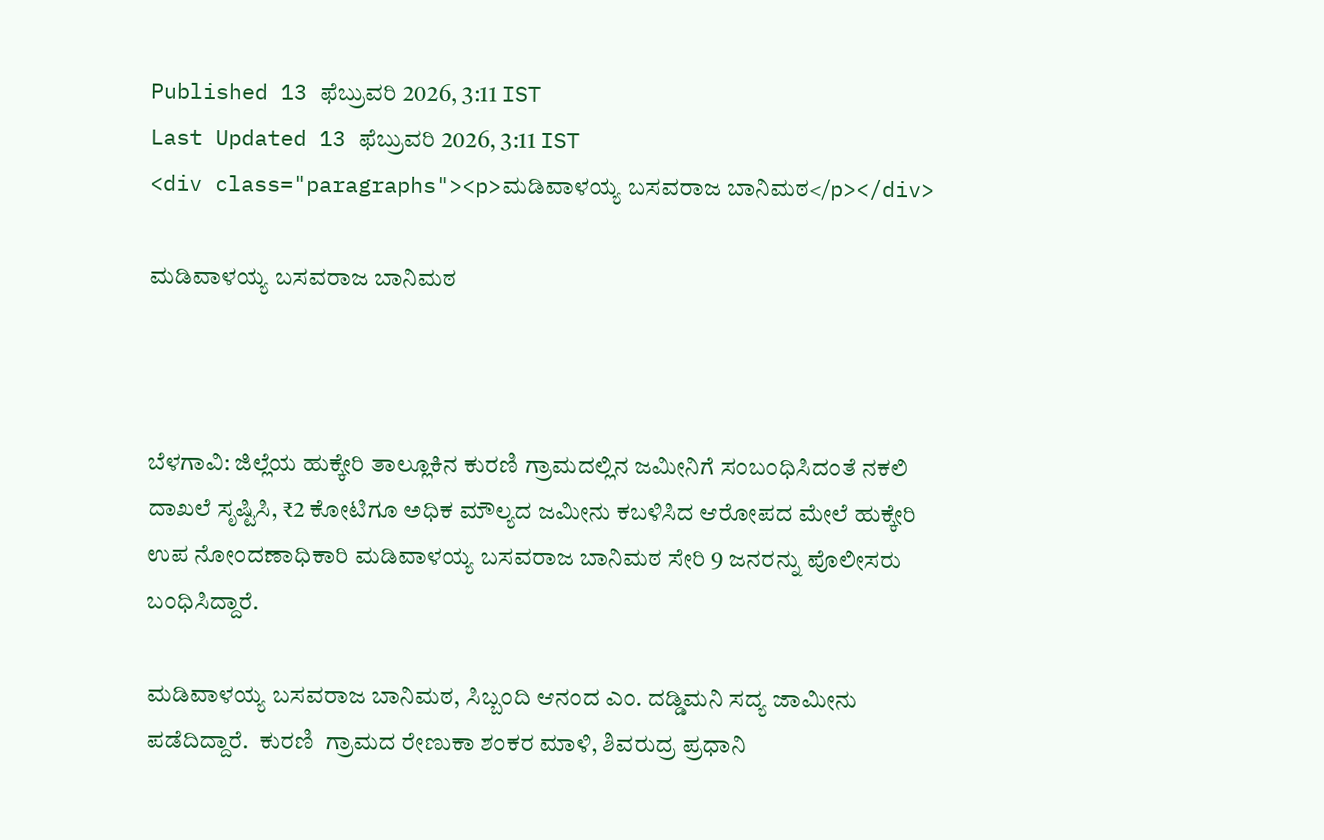Published 13 ಫೆಬ್ರುವರಿ 2026, 3:11 IST
Last Updated 13 ಫೆಬ್ರುವರಿ 2026, 3:11 IST
<div class="paragraphs"><p>ಮಡಿವಾಳಯ್ಯ ಬಸವರಾಜ ಬಾನಿಮಠ</p></div>

ಮಡಿವಾಳಯ್ಯ ಬಸವರಾಜ ಬಾನಿಮಠ



ಬೆಳಗಾವಿ: ಜಿಲ್ಲೆಯ ಹುಕ್ಕೇರಿ ತಾಲ್ಲೂಕಿನ ಕುರಣಿ ಗ್ರಾಮದಲ್ಲಿನ ಜಮೀನಿಗೆ ಸಂಬಂಧಿಸಿದಂತೆ ನಕಲಿ ದಾಖಲೆ ಸೃಷ್ಟಿಸಿ, ₹2 ಕೋಟಿಗೂ ಅಧಿಕ ಮೌಲ್ಯದ ಜಮೀನು ಕಬಳಿಸಿದ ಆರೋಪದ ಮೇಲೆ ಹುಕ್ಕೇರಿ ಉಪ ನೋಂದಣಾಧಿಕಾರಿ ಮಡಿವಾಳಯ್ಯ ಬಸವರಾಜ ಬಾನಿಮಠ ಸೇರಿ 9 ಜನರನ್ನು ಪೊಲೀಸರು ಬಂಧಿಸಿದ್ದಾರೆ.

ಮಡಿವಾಳಯ್ಯ ಬಸವರಾಜ ಬಾನಿಮಠ, ಸಿಬ್ಬಂದಿ ಆನಂದ ಎಂ. ದಡ್ಡಿಮನಿ ಸದ್ಯ ಜಾಮೀನು ಪಡೆದಿದ್ದಾರೆ.  ಕುರಣಿ  ಗ್ರಾಮದ ರೇಣುಕಾ ಶಂಕರ ಮಾಳಿ, ಶಿವರುದ್ರ ಪ್ರಧಾನಿ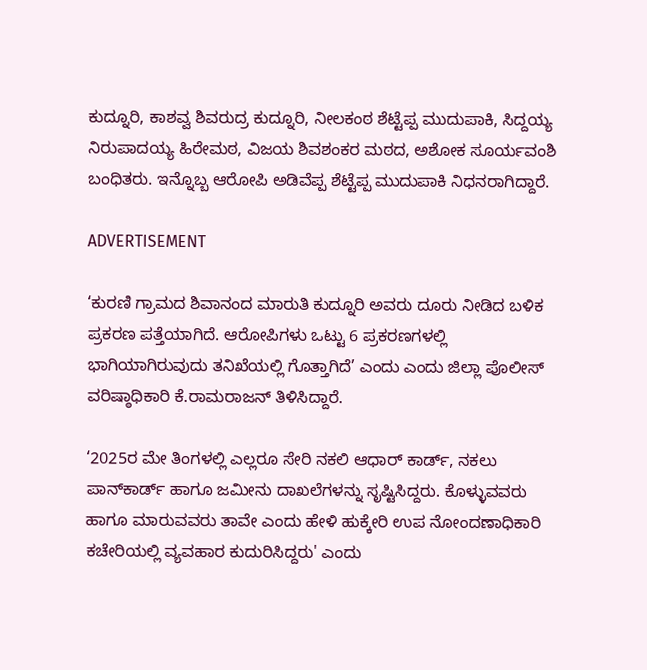ಕುದ್ನೂರಿ, ಕಾಶವ್ವ ಶಿವರುದ್ರ ಕುದ್ನೂರಿ, ನೀಲಕಂಠ ಶೆಟ್ಟೆಪ್ಪ ಮುದುಪಾಕಿ, ಸಿದ್ದಯ್ಯ ನಿರುಪಾದಯ್ಯ ಹಿರೇಮಠ, ವಿಜಯ ಶಿವಶಂಕರ ಮಠದ, ಅಶೋಕ ಸೂರ್ಯವಂಶಿ ಬಂಧಿತರು. ಇನ್ನೊಬ್ಬ ಆರೋಪಿ ಅಡಿವೆಪ್ಪ ಶೆಟ್ಟೆಪ್ಪ ಮುದುಪಾಕಿ ನಿಧನರಾಗಿದ್ದಾರೆ.

ADVERTISEMENT

‘ಕುರಣಿ ಗ್ರಾಮದ ಶಿವಾನಂದ ಮಾರುತಿ ಕುದ್ನೂರಿ ಅವರು ದೂರು ನೀಡಿದ ಬಳಿಕ ಪ್ರಕರಣ ಪತ್ತೆಯಾಗಿದೆ. ಆರೋಪಿಗಳು ಒಟ್ಟು 6 ಪ್ರಕರಣಗಳಲ್ಲಿ ಭಾಗಿಯಾಗಿರುವುದು ತನಿಖೆಯಲ್ಲಿ ಗೊತ್ತಾಗಿದೆ’ ಎಂದು ಎಂದು ಜಿಲ್ಲಾ ಪೊಲೀಸ್‌ ವರಿಷ್ಠಾಧಿಕಾರಿ ಕೆ.ರಾಮರಾಜನ್‌ ತಿಳಿಸಿದ್ದಾರೆ.

‘2025ರ ಮೇ ತಿಂಗಳಲ್ಲಿ ಎಲ್ಲರೂ ಸೇರಿ ನಕಲಿ ಆಧಾರ್‌ ಕಾರ್ಡ್‌, ನಕಲು ಪಾನ್‌ಕಾರ್ಡ್‌ ಹಾಗೂ ಜಮೀನು ದಾಖಲೆಗಳನ್ನು ಸೃಷ್ಟಿಸಿದ್ದರು. ಕೊಳ್ಳುವವರು ಹಾಗೂ ಮಾರುವವರು ತಾವೇ ಎಂದು ಹೇಳಿ ಹುಕ್ಕೇರಿ ಉಪ ನೋಂದಣಾಧಿಕಾರಿ ಕಚೇರಿಯಲ್ಲಿ ವ್ಯವಹಾರ ಕುದುರಿಸಿದ್ದರು' ಎಂದು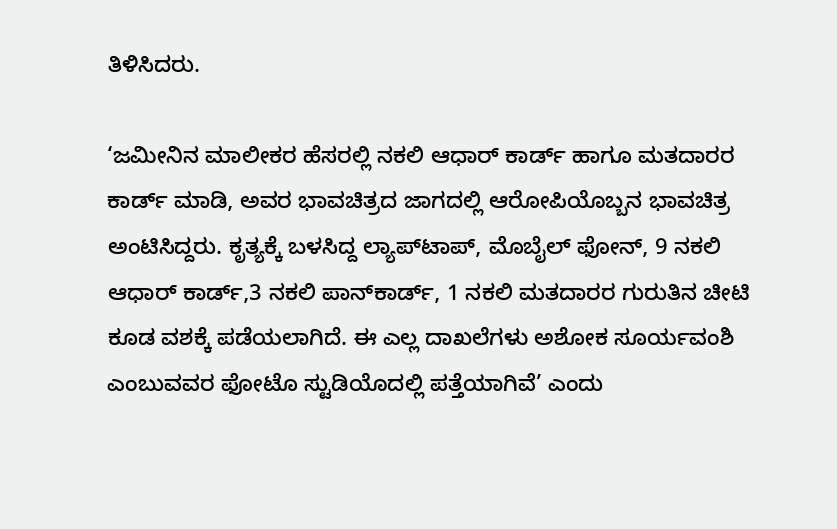ತಿಳಿಸಿದರು.

‘ಜಮೀನಿನ ಮಾಲೀಕರ ಹೆಸರಲ್ಲಿ ನಕಲಿ ಆಧಾರ್‌ ಕಾರ್ಡ್ ಹಾಗೂ ಮತದಾರರ ಕಾರ್ಡ್‌ ಮಾಡಿ, ಅವರ ಭಾವಚಿತ್ರದ ಜಾಗದಲ್ಲಿ ಆರೋಪಿಯೊಬ್ಬನ ಭಾವಚಿತ್ರ ಅಂಟಿಸಿದ್ದರು. ಕೃತ್ಯಕ್ಕೆ ಬಳಸಿದ್ದ ಲ್ಯಾಪ್‌ಟಾಪ್‌, ಮೊಬೈಲ್‌ ಫೋನ್‌, 9 ನಕಲಿ ಆಧಾರ್ ಕಾರ್ಡ್‌,3 ನಕಲಿ ಪಾನ್‌ಕಾರ್ಡ್‌, 1 ನಕಲಿ ಮತದಾರರ ಗುರುತಿನ ಚೀಟಿ ಕೂಡ ವಶಕ್ಕೆ ಪಡೆಯಲಾಗಿದೆ. ಈ ಎಲ್ಲ ದಾಖಲೆಗಳು ಅಶೋಕ ಸೂರ್ಯವಂಶಿ ಎಂಬುವವರ ಫೋಟೊ ಸ್ಟುಡಿಯೊದಲ್ಲಿ ಪತ್ತೆಯಾಗಿವೆ’ ಎಂದು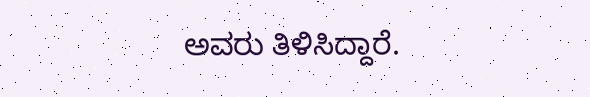ಅವರು ತಿಳಿಸಿದ್ದಾರೆ.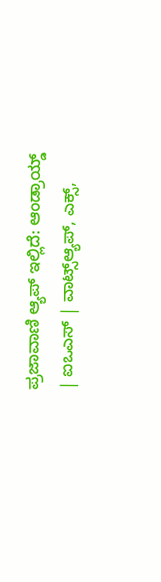ಪ್ರಜಾವಾಣಿ ಆ್ಯಪ್ ಇಲ್ಲಿದೆ: ಆಂಡ್ರಾಯ್ಡ್ | ಐಒಎಸ್ | ವಾಟ್ಸ್ಆ್ಯಪ್, ಎಕ್ಸ್,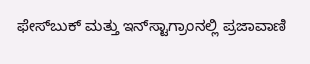ಫೇಸ್‌ಬುಕ್ ಮತ್ತು ಇನ್‌ಸ್ಟಾಗ್ರಾಂನಲ್ಲಿ ಪ್ರಜಾವಾಣಿ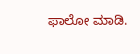ಫಾಲೋ ಮಾಡಿ.